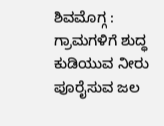ಶಿವಮೊಗ್ಗ : ಗ್ರಾಮಗಳಿಗೆ ಶುದ್ಧ ಕುಡಿಯುವ ನೀರು ಪೂರೈಸುವ ಜಲ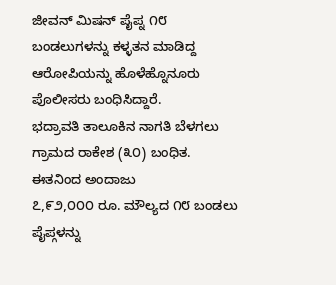ಜೀವನ್ ಮಿಷನ್ ಪೈಪ್ನ ೧೮ ಬಂಡಲುಗಳನ್ನು ಕಳ್ಳತನ ಮಾಡಿದ್ದ ಆರೋಪಿಯನ್ನು ಹೊಳೆಹ್ನೊನೂರು ಪೊಲೀಸರು ಬಂಧಿಸಿದ್ದಾರೆ.
ಭದ್ರಾವತಿ ತಾಲೂಕಿನ ನಾಗತಿ ಬೆಳಗಲು ಗ್ರಾಮದ ರಾಕೇಶ (೩೦) ಬಂಧಿತ. ಈತನಿಂದ ಅಂದಾಜು
೭,೯೨,೦೦೦ ರೂ. ಮೌಲ್ಯದ ೧೮ ಬಂಡಲು ಪೈಪ್ಗಳನ್ನು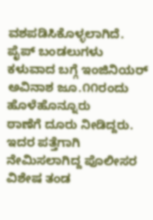ವಶಪಡಿಸಿಕೊಳ್ಳಲಾಗಿದೆ.
ಪೈಪ್ ಬಂಡಲುಗಳು ಕಳುವಾದ ಬಗ್ಗೆ ಇಂಜಿನಿಯರ್ ಅವಿನಾಶ ಜೂ.೧೧ರಂದು ಹೊಳೆಹೊನ್ನೂರು
ಠಾಣೆಗೆ ದೂರು ನೀಡಿದ್ದರು. ಇದರ ಪತ್ತೆಗಾಗಿ ನೇಮಿಸಲಾಗಿದ್ದ ಪೊಲೀಸರ ವಿಶೇಷ ತಂಡ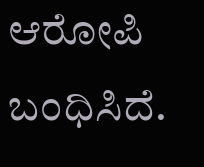ಆರೋಪಿ ಬಂಧಿಸಿದೆ.